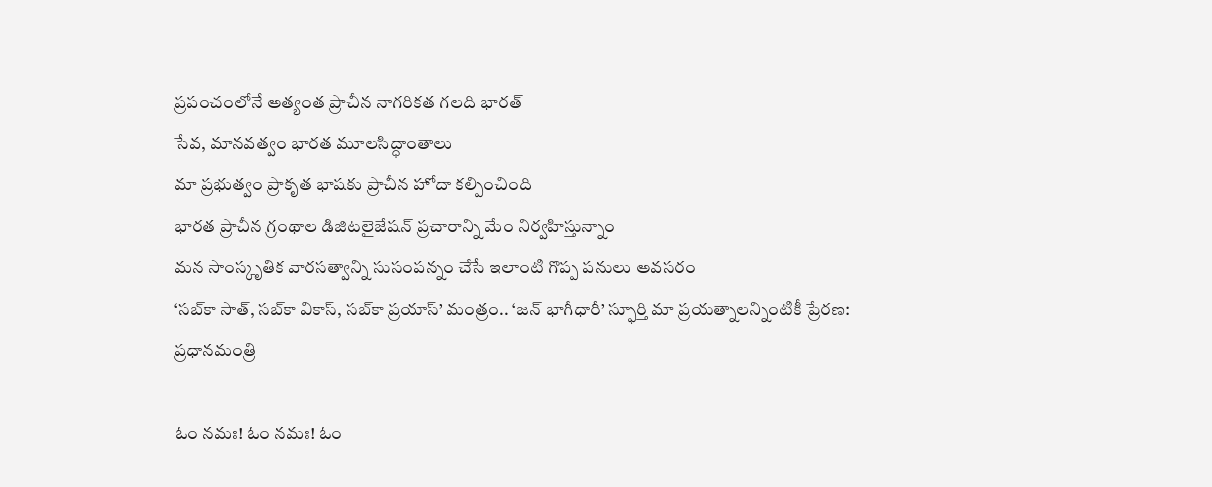ప్రపంచంలోనే అత్యంత ప్రాచీన నాగరికత గలది భారత్
సేవ, మానవత్వం భారత మూలసిద్ధాంతాలు
మా ప్రభుత్వం ప్రాకృత భాషకు ప్రాచీన హోదా కల్పించింది
భారత ప్రాచీన గ్రంథాల డిజిటలైజేషన్ ప్రచారాన్ని మేం నిర్వహిస్తున్నాం
మన సాంస్కృతిక వారసత్వాన్ని సుసంపన్నం చేసే ఇలాంటి గొప్ప పనులు అవసరం
‘సబ్‌కా సాత్, సబ్‌కా వికాస్, సబ్‌కా ప్రయాస్’ మంత్రం.. ‘జన్ భాగీధారీ’ స్ఫూర్తి మా ప్రయత్నాలన్నింటికీ ప్రేరణ: ప్రధానమంత్రి

ఓం నమః! ఓం నమః! ఓం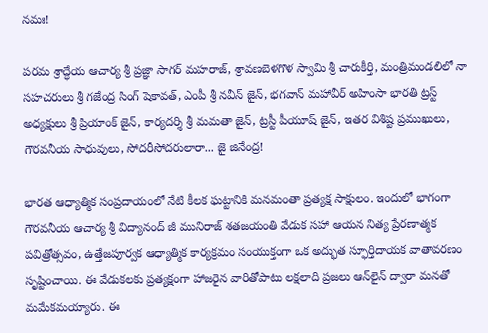నమః!

పరమ శ్రాద్ధేయ ఆచార్య శ్రీ ప్రజ్ఞా సాగర్ మహరాజ్, శ్రావణబెళగొళ స్వామి శ్రీ చారుకీర్తి, మంత్రిమండలిలో నా సహచరులు శ్రీ గజేంద్ర సింగ్ షెకావత్, ఎంపీ శ్రీ నవీన్ జైన్, భగవాన్ మహావీర్ అహింసా భారతి ట్రస్ట్ అధ్యక్షులు శ్రీ ప్రియాంక్ జైన్, కార్యదర్శి శ్రీ మమతా జైన్‌, ట్రస్టీ పీయూష్‌ జైన్‌, ఇతర విశిష్ట ప్రముఖులు, గౌరవనీయ సాధువులు, సోదరీసోదరులారా... జై జినేంద్ర!

భారత ఆధ్యాత్మిక సంప్రదాయంలో నేటి కీలక ఘట్టానికి మనమంతా ప్రత్యక్ష సాక్షులం. ఇందులో భాగంగా గౌరవనీయ ఆచార్య శ్రీ విద్యానంద్ జీ మునిరాజ్ శతజయంతి వేడుక సహా ఆయన నిత్య ప్రేరణాత్మక పవిత్రోత్సవం, ఉత్తేజపూర్వక ఆధ్యాత్మిక కార్యక్రమం సంయుక్తంగా ఒక అద్భుత స్ఫూర్తిదాయక వాతావరణం సృష్టించాయి. ఈ వేడుకలకు ప్రత్యక్షంగా హాజరైన వారితోపాటు లక్షలాది ప్రజలు ఆన్‌లైన్‌ ద్వారా మనతో మమేకమయ్యారు. ఈ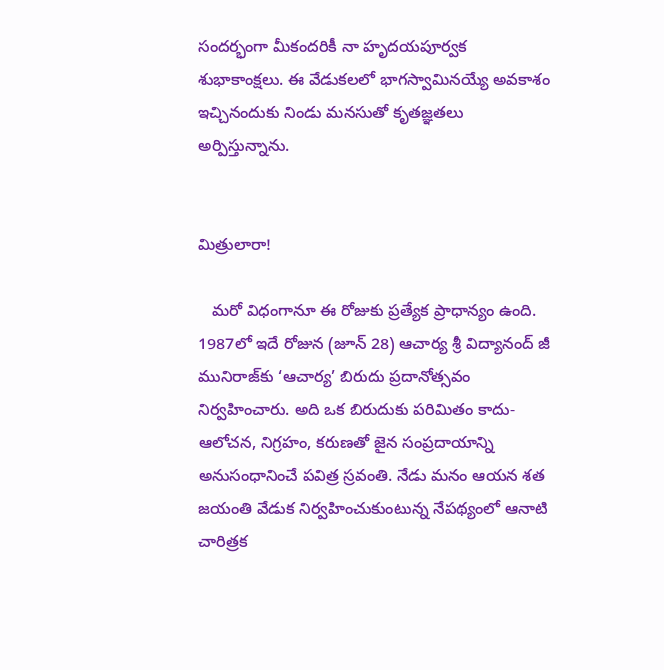సందర్భంగా మీకందరికీ నా హృదయపూర్వక శుభాకాంక్షలు. ఈ వేడుకలలో భాగస్వామినయ్యే అవకాశం ఇచ్చినందుకు నిండు మనసుతో కృతజ్ఞతలు అర్పిస్తున్నాను.


మిత్రులారా!

   మరో విధంగానూ ఈ రోజుకు ప్రత్యేక ప్రాధాన్యం ఉంది. 1987లో ఇదే రోజున (జూన్ 28) ఆచార్య శ్రీ విద్యానంద్ జీ మునిరాజ్‌కు ‘ఆచార్య’ బిరుదు ప్రదానోత్సవం నిర్వహించారు. అది ఒక బిరుదుకు పరిమితం కాదు- ఆలోచన, నిగ్రహం, కరుణతో జైన సంప్రదాయాన్ని అనుసంధానించే పవిత్ర స్రవంతి. నేడు మనం ఆయన శత జయంతి వేడుక నిర్వహించుకుంటున్న నేపథ్యంలో ఆనాటి చారిత్రక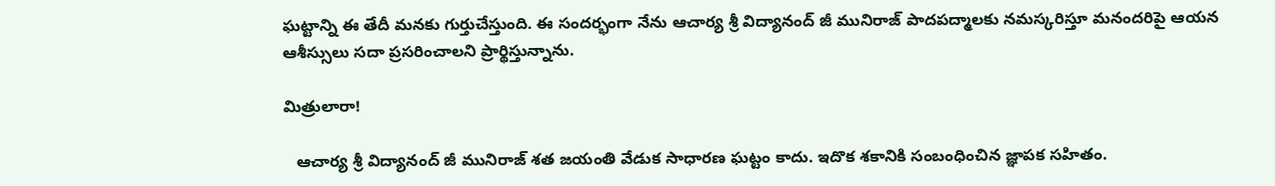ఘట్టాన్ని ఈ తేదీ మనకు గుర్తుచేస్తుంది. ఈ సందర్భంగా నేను ఆచార్య శ్రీ విద్యానంద్ జీ మునిరాజ్ పాదపద్మాలకు నమస్కరిస్తూ మనందరిపై ఆయన ఆశీస్సులు సదా ప్రసరించాలని ప్రార్థిస్తున్నాను.

మిత్రులారా!

   ఆచార్య శ్రీ విద్యానంద్ జీ మునిరాజ్ శత జయంతి వేడుక సాధారణ ఘట్టం కాదు. ఇదొక శకానికి సంబంధించిన జ్ఞాపక సహితం.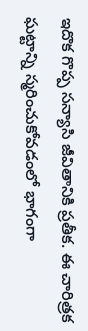ఇదొక గొప్ప సన్యాసి జీవితానికి ప్రతీక. ఈ చారిత్రక ఘట్టాన్ని స్మరించుకోవడంలో భాగంగా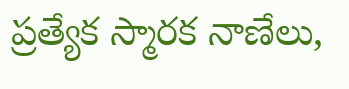ప్రత్యేక స్మారక నాణేలు,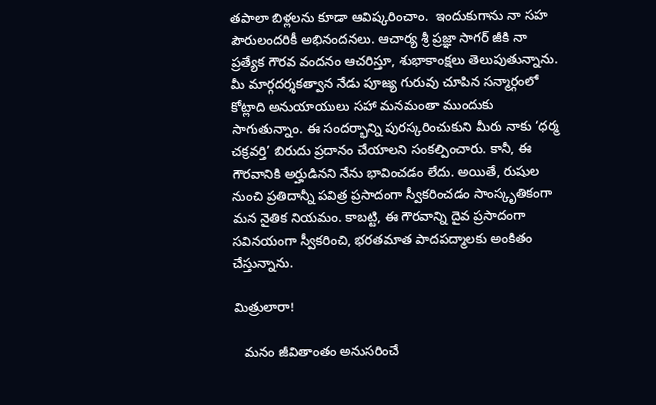తపాలా బిళ్లలను కూడా ఆవిష్కరించాం.  ఇందుకుగాను నా సహ పౌరులందరికీ అభినందనలు. ఆచార్య శ్రీ ప్రజ్ఞా సాగర్ జీకి నా ప్రత్యేక గౌరవ వందనం ఆచరిస్తూ, శుభాకాంక్షలు తెలుపుతున్నాను. మీ మార్గదర్శకత్వాన నేడు పూజ్య గురువు చూపిన సన్మార్గంలో కోట్లాది అనుయాయులు సహా మనమంతా ముందుకు సాగుతున్నాం. ఈ సందర్భాన్ని పురస్కరించుకుని మీరు నాకు ‘ధర్మ చక్రవర్తి’ బిరుదు ప్రదానం చేయాలని సంకల్పించారు. కానీ, ఈ గౌరవానికి అర్హుడినని నేను భావించడం లేదు. అయితే, రుషుల నుంచి ప్రతిదాన్నీ పవిత్ర ప్రసాదంగా స్వీకరించడం సాంస్కృతికంగా మన నైతిక నియమం. కాబట్టి, ఈ గౌరవాన్ని దైవ ప్రసాదంగా సవినయంగా స్వీకరించి, భరతమాత పాదపద్మాలకు అంకితం చేస్తున్నాను.

మిత్రులారా!

   మనం జీవితాంతం అనుసరించే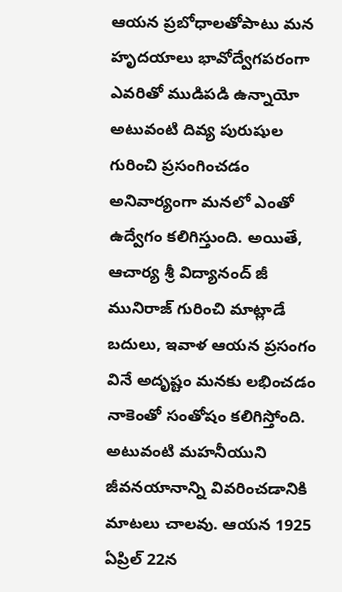ఆయన ప్రబోధాలతోపాటు మన హృదయాలు భావోద్వేగపరంగా ఎవరితో ముడిపడి ఉన్నాయో అటువంటి దివ్య పురుషుల గురించి ప్రసంగించడం అనివార్యంగా మనలో ఎంతో ఉద్వేగం కలిగిస్తుంది. అయితే, ఆచార్య శ్రీ విద్యానంద్ జీ మునిరాజ్ గురించి మాట్లాడే బదులు, ఇవాళ ఆయన ప్రసంగం వినే అదృష్టం మనకు లభించడం నాకెంతో సంతోషం కలిగిస్తోంది. అటువంటి మహనీయుని జీవనయానాన్ని వివరించడానికి మాటలు చాలవు. ఆయన 1925 ఏప్రిల్ 22న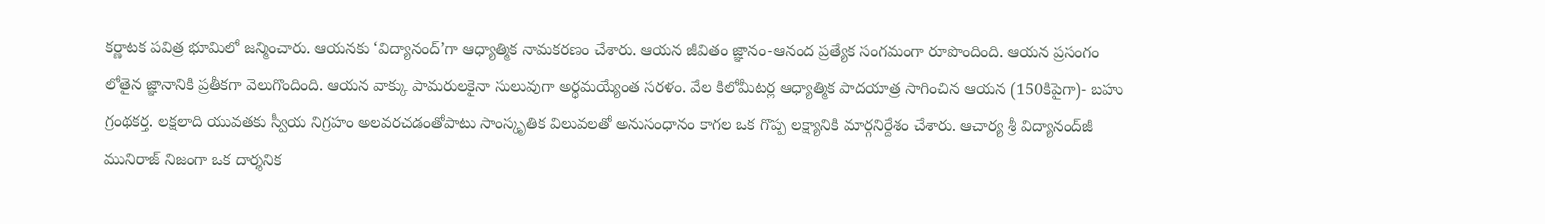కర్ణాటక పవిత్ర భూమిలో జన్మించారు. ఆయనకు ‘విద్యానంద్’గా ఆధ్యాత్మిక నామకరణం చేశారు. ఆయన జీవితం జ్ఞానం-ఆనంద ప్రత్యేక సంగమంగా రూపొందింది. ఆయన ప్రసంగం లోతైన జ్ఞానానికి ప్రతీకగా వెలుగొందింది. ఆయన వాక్కు పామరులకైనా సులువుగా అర్థమయ్యేంత సరళం. వేల కిలోమీటర్ల ఆధ్యాత్మిక పాదయాత్ర సాగించిన ఆయన (150కిపైగా)- బహు గ్రంథకర్త. లక్షలాది యువతకు స్వీయ నిగ్రహం అలవరచడంతోపాటు సాంస్కృతిక విలువలతో అనుసంధానం కాగల ఒక గొప్ప లక్ష్యానికి మార్గనిర్దేశం చేశారు. ఆచార్య శ్రీ విద్యానంద్‌జీ మునిరాజ్ నిజంగా ఒక దార్శనిక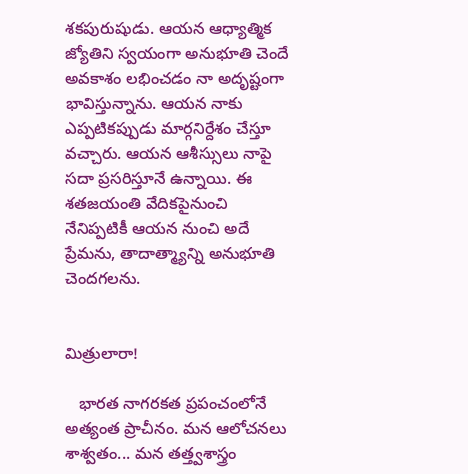శకపురుషుడు. ఆయన ఆధ్యాత్మిక జ్యోతిని స్వయంగా అనుభూతి చెందే అవకాశం లభించడం నా అదృష్టంగా భావిస్తున్నాను. ఆయన నాకు ఎప్పటికప్పుడు మార్గనిర్దేశం చేస్తూ వచ్చారు. ఆయన ఆశీస్సులు నాపై సదా ప్రసరిస్తూనే ఉన్నాయి. ఈ శతజయంతి వేదికపైనుంచి నేనిప్పటికీ ఆయన నుంచి అదే ప్రేమను, తాదాత్మ్యాన్ని అనుభూతి చెందగలను.


మిత్రులారా!

   భారత నాగరకత ప్రపంచంలోనే అత్యంత ప్రాచీనం. మన ఆలోచనలు శాశ్వతం... మన తత్త్వశాస్త్రం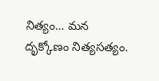నిత్యం... మన దృక్కోణం నిత్యసత్యం.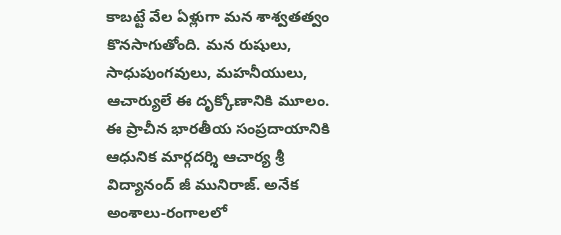కాబట్టే వేల ఏళ్లుగా మన శాశ్వతత్వం కొనసాగుతోంది. మన రుషులు, సాధుపుంగవులు, మహనీయులు, ఆచార్యులే ఈ దృక్కోణానికి మూలం. ఈ ప్రాచీన భారతీయ సంప్రదాయానికి ఆధునిక మార్గదర్శి ఆచార్య శ్రీ విద్యానంద్ జీ మునిరాజ్. అనేక అంశాలు-రంగాలలో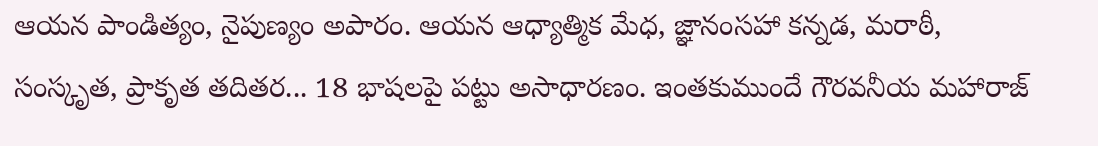ఆయన పాండిత్యం, నైపుణ్యం అపారం. ఆయన ఆధ్యాత్మిక మేధ, జ్ఞానంసహా కన్నడ, మరాఠీ, సంస్కృత, ప్రాకృత తదితర... 18 భాషలపై పట్టు అసాధారణం. ఇంతకుముందే గౌరవనీయ మహారాజ్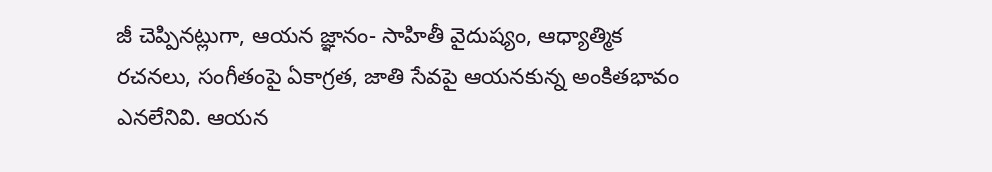జీ చెప్పినట్లుగా, ఆయన జ్ఞానం- సాహితీ వైదుష్యం, ఆధ్యాత్మిక రచనలు, సంగీతంపై ఏకాగ్రత, జాతి సేవపై ఆయనకున్న అంకితభావం ఎనలేనివి. ఆయన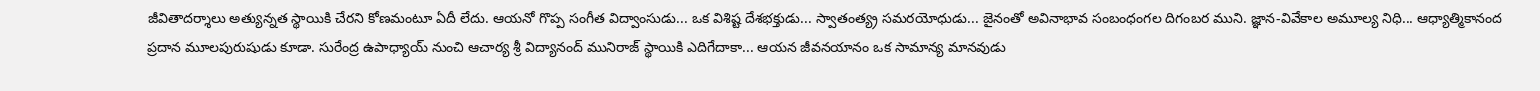జీవితాదర్శాలు అత్యున్నత స్థాయికి చేరని కోణమంటూ ఏదీ లేదు. ఆయనో గొప్ప సంగీత విద్వాంసుడు... ఒక విశిష్ట దేశభక్తుడు... స్వాతంత్య్ర సమరయోధుడు... జైనంతో అవినాభావ సంబంధంగల దిగంబర ముని. జ్ఞాన-వివేకాల అమూల్య నిధి... ఆధ్యాత్మికానంద ప్రదాన మూలపురుషుడు కూడా. సురేంద్ర ఉపాధ్యాయ్ నుంచి ఆచార్య శ్రీ విద్యానంద్ మునిరాజ్ స్థాయికి ఎదిగేదాకా... ఆయన జీవనయానం ఒక సామాన్య మానవుడు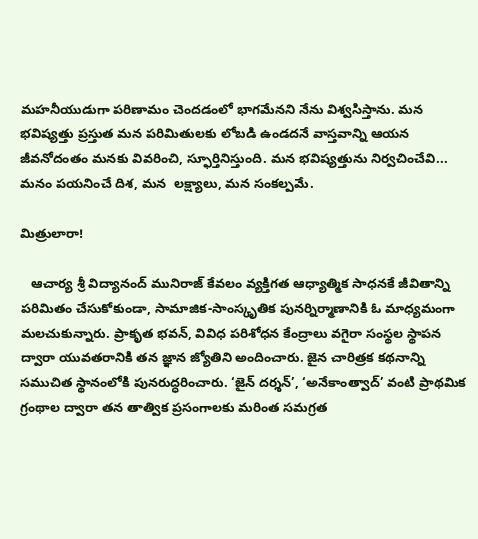మహనీయుడుగా పరిణామం చెందడంలో భాగమేనని నేను విశ్వసిస్తాను. మన భవిష్యత్తు ప్రస్తుత మన పరిమితులకు లోబడి ఉండదనే వాస్తవాన్ని ఆయన జీవనోదంతం మనకు వివరించి, స్ఫూర్తినిస్తుంది. మన భవిష్యత్తును నిర్వచించేవి... మనం పయనించే దిశ, మన  లక్ష్యాలు, మన సంకల్పమే.

మిత్రులారా!

   ఆచార్య శ్రీ విద్యానంద్ మునిరాజ్ కేవలం వ్యక్తిగత ఆధ్యాత్మిక సాధనకే జీవితాన్ని పరిమితం చేసుకోకుండా, సామాజిక-సాంస్కృతిక పునర్నిర్మాణానికి ఓ మాధ్యమంగా మలచుకున్నారు. ప్రాకృత భవన్, వివిధ పరిశోధన కేంద్రాలు వగైరా సంస్థల స్థాపన ద్వారా యువతరానికి తన జ్ఞాన జ్యోతిని అందించారు. జైన చారిత్రక కథనాన్ని సముచిత స్థానంలోకి పునరుద్ధరించారు. ‘జైన్ దర్శన్’, ‘అనేకాంత్వాద్’ వంటి ప్రాథమిక గ్రంథాల ద్వారా తన తాత్విక ప్రసంగాలకు మరింత సమగ్రత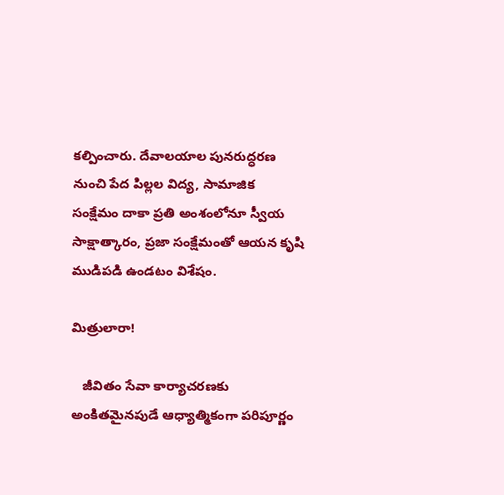కల్పించారు. దేవాలయాల పునరుద్ధరణ నుంచి పేద పిల్లల విద్య, సామాజిక సంక్షేమం దాకా ప్రతి అంశంలోనూ స్వీయ సాక్షాత్కారం, ప్రజా సంక్షేమంతో ఆయన కృషి ముడిపడి ఉండటం విశేషం.

మిత్రులారా!

   జీవితం సేవా కార్యాచరణకు అంకితమైనపుడే ఆధ్యాత్మికంగా పరిపూర్ణం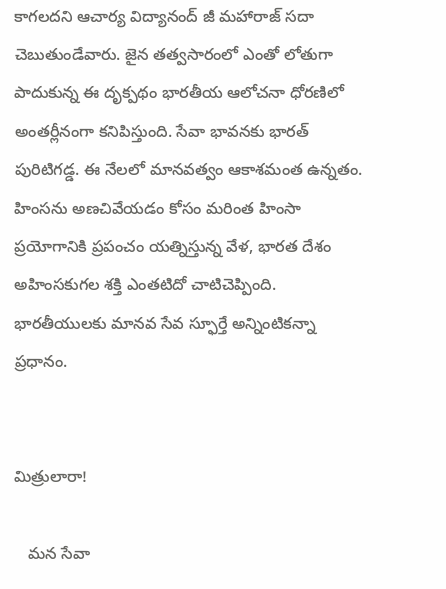కాగలదని ఆచార్య విద్యానంద్ జీ మహారాజ్ సదా చెబుతుండేవారు. జైన తత్వసారంలో ఎంతో లోతుగా పాదుకున్న ఈ దృక్పథం భారతీయ ఆలోచనా ధోరణిలో అంతర్లీనంగా కనిపిస్తుంది. సేవా భావనకు భారత్ పురిటిగడ్డ. ఈ నేలలో మానవత్వం ఆకాశమంత ఉన్నతం. హింసను అణచివేయడం కోసం మరింత హింసా ప్రయోగానికి ప్రపంచం యత్నిస్తున్న వేళ, భారత దేశం అహింసకుగల శక్తి ఎంతటిదో చాటిచెప్పింది. భారతీయులకు మానవ సేవ స్ఫూర్తే అన్నింటికన్నా ప్రధానం.


మిత్రులారా!

   మన సేవా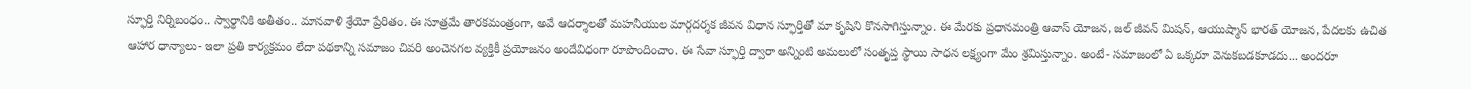స్ఫూర్తి నిర్నిబంధం.. స్వార్థానికి అతీతం.. మానవాళి శ్రేయో ప్రేరితం. ఈ సూత్రమే తారకమంత్రంగా, అవే ఆదర్శాలతో మహనీయుల మార్గదర్శక జీవన విధాన స్ఫూర్తితో మా కృషిని కొనసాగిస్తున్నాం. ఈ మేరకు ప్రధానమంత్రి ఆవాస్ యోజన, జల్ జీవన్ మిషన్, ఆయుష్మాన్ భారత్ యోజన, పేదలకు ఉచిత ఆహార ధాన్యాలు- ఇలా ప్రతి కార్యక్రమం లేదా పథకాన్ని సమాజం చివరి అంచెనగల వ్యక్తికీ ప్రయోజనం అందేవిధంగా రూపొందించాం. ఈ సేవా స్ఫూర్తి ద్వారా అన్నింటి అమలులో సంతృప్త స్థాయి సాధన లక్ష్యంగా మేం శ్రమిస్తున్నాం. అంటే- సమాజంలో ఏ ఒక్కరూ వెనుకబడకూడదు... అందరూ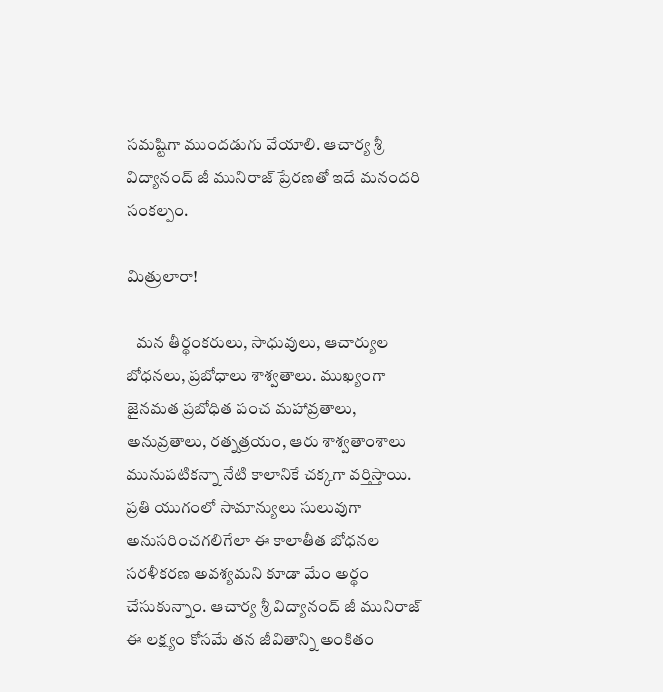సమష్టిగా ముందడుగు వేయాలి. ఆచార్య శ్రీ విద్యానంద్ జీ మునిరాజ్ ప్రేరణతో ఇదే మనందరి సంకల్పం.

మిత్రులారా!

   మన తీర్థంకరులు, సాధువులు, ఆచార్యుల బోధనలు, ప్రబోధాలు శాశ్వతాలు. ముఖ్యంగా జైనమత ప్రబోధిత పంచ మహావ్రతాలు, అనువ్రతాలు, రత్నత్రయం, ఆరు శాశ్వతాంశాలు మునుపటికన్నా నేటి కాలానికే చక్కగా వర్తిస్తాయి. ప్రతి యుగంలో సామాన్యులు సులువుగా అనుసరించగలిగేలా ఈ కాలాతీత బోధనల సరళీకరణ అవశ్యమని కూడా మేం అర్థం చేసుకున్నాం. ఆచార్య శ్రీ విద్యానంద్ జీ మునిరాజ్ ఈ లక్ష్యం కోసమే తన జీవితాన్ని అంకితం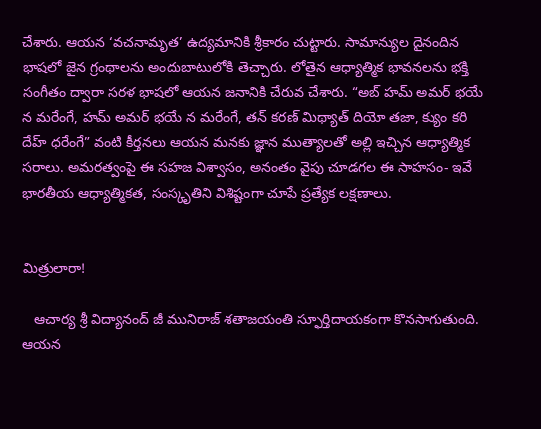చేశారు. ఆయన ‘వచనామృత’ ఉద్యమానికి శ్రీకారం చుట్టారు. సామాన్యుల దైనందిన భాషలో జైన గ్రంథాలను అందుబాటులోకి తెచ్చారు. లోతైన ఆధ్యాత్మిక భావనలను భక్తి సంగీతం ద్వారా సరళ భాషలో ఆయన జనానికి చేరువ చేశారు. “అబ్ హమ్ అమర్ భయే న మరేంగే, హమ్ అమర్ భయే న మరేంగే, తన్ కరణ్ మిథ్యాత్ దియో తజా, క్యుం కరి దేహ్ ధరేంగే” వంటి కీర్తనలు ఆయన మనకు జ్ఞాన ముత్యాలతో అల్లి ఇచ్చిన ఆధ్యాత్మిక సరాలు. అమరత్వంపై ఈ సహజ విశ్వాసం, అనంతం వైపు చూడగల ఈ సాహసం- ఇవే భారతీయ ఆధ్యాత్మికత, సంస్కృతిని విశిష్టంగా చూపే ప్రత్యేక లక్షణాలు.


మిత్రులారా!

   ఆచార్య శ్రీ విద్యానంద్ జీ మునిరాజ్ శతాజయంతి స్ఫూర్తిదాయకంగా కొనసాగుతుంది. ఆయన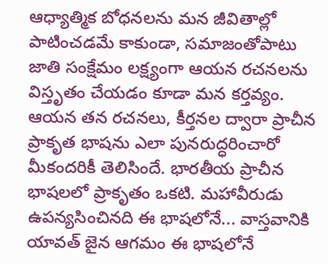ఆధ్యాత్మిక బోధనలను మన జీవితాల్లో పాటించడమే కాకుండా, సమాజంతోపాటు  జాతి సంక్షేమం లక్ష్యంగా ఆయన రచనలను విస్తృతం చేయడం కూడా మన కర్తవ్యం. ఆయన తన రచనలు, కీర్తనల ద్వారా ప్రాచీన ప్రాకృత భాషను ఎలా పునరుద్ధరించారో మీకందరికీ తెలిసిందే. భారతీయ ప్రాచీన భాషలలో ప్రాకృతం ఒకటి. మహావీరుడు ఉపన్యసించినది ఈ భాషలోనే... వాస్తవానికి యావత్‌ జైన ఆగమం ఈ భాషలోనే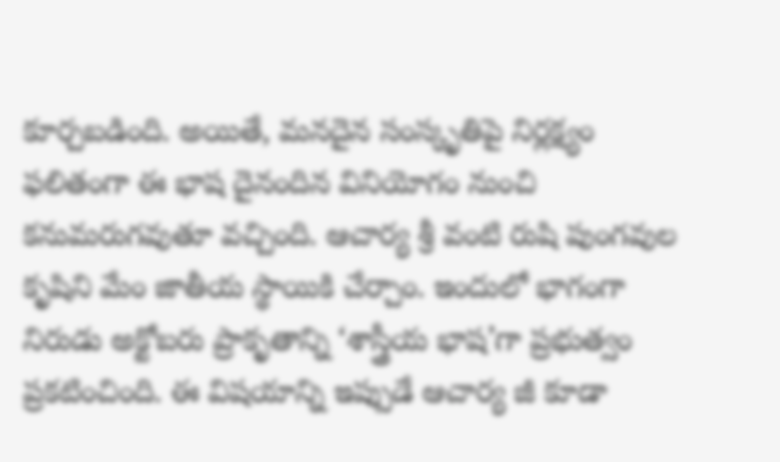కూర్చబడింది. అయితే, మనదైన సంస్కృతిపై నిర్లక్ష్యం ఫలితంగా ఈ భాష దైనందిన వినియోగం నుంచి కనుమరుగవుతూ వచ్చింది. ఆచార్య శ్రీ వంటి రుషి పుంగవుల కృషిని మేం జాతీయ స్థాయికి చేర్చాం. ఇందులో భాగంగా నిరుడు అక్టోబరు ప్రాకృతాన్ని ‘శాస్త్రీయ భాష’గా ప్రభుత్వం ప్రకటించింది. ఈ విషయాన్ని ఇప్పుడే ఆచార్య జీ కూడా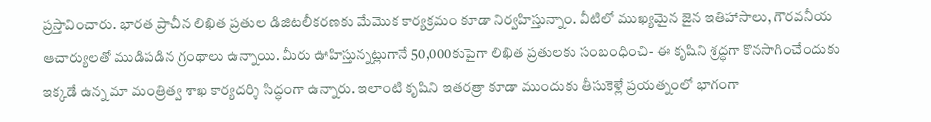ప్రస్తావించారు. భారత ప్రాచీన లిఖిత ప్రతుల డిజిటలీకరణకు మేమొక కార్యక్రమం కూడా నిర్వహిస్తున్నాం. వీటిలో ముఖ్యమైన జైన ఇతిహాసాలు, గౌరవనీయ ఆచార్యులతో ముడిపడిన గ్రంథాలు ఉన్నాయి. మీరు ఊహిస్తున్నట్లుగానే 50,000కుపైగా లిఖిత ప్రతులకు సంబంధించి- ఈ కృషిని శ్రద్ధగా కొనసాగించేందుకు ఇక్కడే ఉన్న మా మంత్రిత్వ శాఖ కార్యదర్శి సిద్ధంగా ఉన్నారు. ఇలాంటి కృషిని ఇతరత్రా కూడా ముందుకు తీసుకెళ్లే ప్రయత్నంలో భాగంగా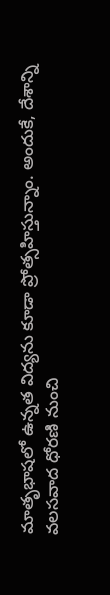మాతృభాషలో ఉన్నత విద్యను కూడా ప్రోత్సహిస్తున్నాం. అందుకే, దేశాన్ని వలసవాద ధోరణి నుంచి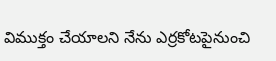విముక్తం చేయాలని నేను ఎర్రకోటపైనుంచి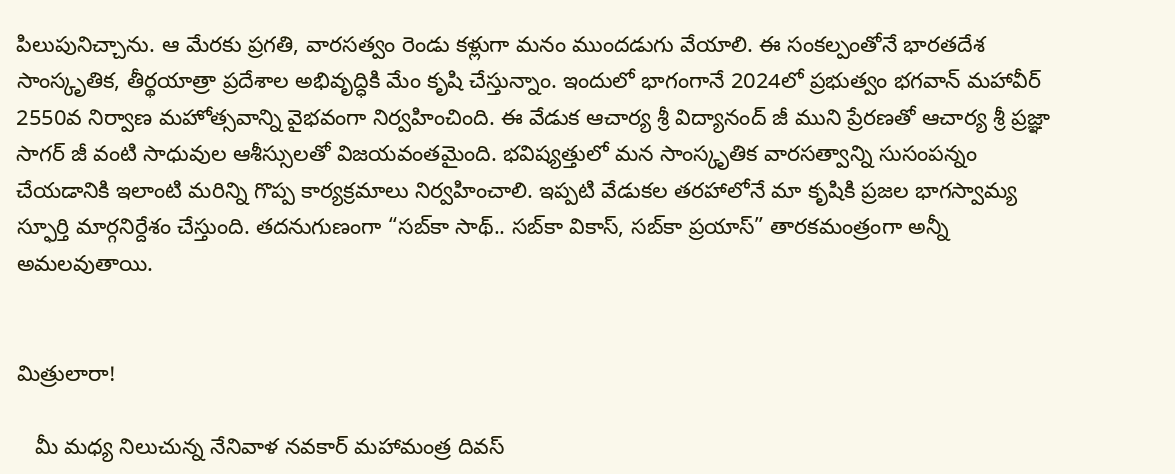పిలుపునిచ్చాను. ఆ మేరకు ప్రగతి, వారసత్వం రెండు కళ్లుగా మనం ముందడుగు వేయాలి. ఈ సంకల్పంతోనే భారతదేశ సాంస్కృతిక, తీర్థయాత్రా ప్రదేశాల అభివృద్ధికి మేం కృషి చేస్తున్నాం. ఇందులో భాగంగానే 2024లో ప్రభుత్వం భగవాన్ మహావీర్ 2550వ నిర్వాణ మహోత్సవాన్ని వైభవంగా నిర్వహించింది. ఈ వేడుక ఆచార్య శ్రీ విద్యానంద్ జీ ముని ప్రేరణతో ఆచార్య శ్రీ ప్రజ్ఞా సాగర్ జీ వంటి సాధువుల ఆశీస్సులతో విజయవంతమైంది. భవిష్యత్తులో మన సాంస్కృతిక వారసత్వాన్ని సుసంపన్నం చేయడానికి ఇలాంటి మరిన్ని గొప్ప కార్యక్రమాలు నిర్వహించాలి. ఇప్పటి వేడుకల తరహాలోనే మా కృషికి ప్రజల భాగస్వామ్య స్ఫూర్తి మార్గనిర్దేశం చేస్తుంది. తదనుగుణంగా “సబ్‌కా సాథ్.. సబ్‌కా వికాస్, సబ్‌కా ప్రయాస్” తారకమంత్రంగా అన్నీ అమలవుతాయి.


మిత్రులారా!

   మీ మధ్య నిలుచున్న నేనివాళ నవకార్ మహామంత్ర దివస్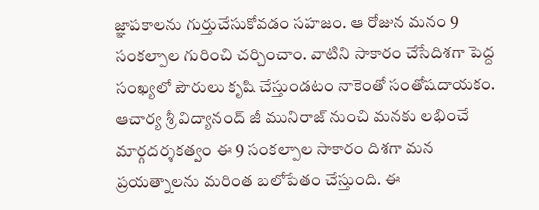జ్ఞాపకాలను గుర్తుచేసుకోవడం సహజం. ఆ రోజున మనం 9 సంకల్పాల గురించి చర్చించాం. వాటిని సాకారం చేసేదిశగా పెద్ద సంఖ్యలో పౌరులు కృషి చేస్తుండటం నాకెంతో సంతోషదాయకం. ఆచార్య శ్రీ విద్యానంద్ జీ మునిరాజ్ నుంచి మనకు లభించే మార్గదర్శకత్వం ఈ 9 సంకల్పాల సాకారం దిశగా మన ప్రయత్నాలను మరింత బలోపేతం చేస్తుంది. ఈ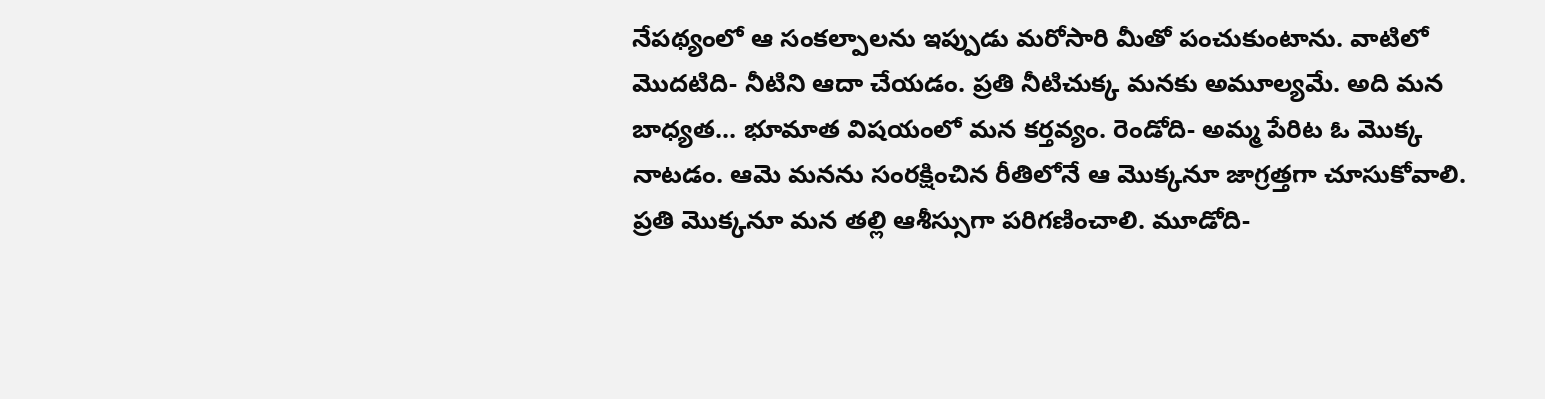నేపథ్యంలో ఆ సంకల్పాలను ఇప్పుడు మరోసారి మీతో పంచుకుంటాను. వాటిలో మొదటిది- నీటిని ఆదా చేయడం. ప్రతి నీటిచుక్క మనకు అమూల్యమే. అది మన బాధ్యత... భూమాత విషయంలో మన కర్తవ్యం. రెండోది- అమ్మ పేరిట ఓ మొక్క నాటడం. ఆమె మనను సంరక్షించిన రీతిలోనే ఆ మొక్కనూ జాగ్రత్తగా చూసుకోవాలి. ప్రతి మొక్కనూ మన తల్లి ఆశీస్సుగా పరిగణించాలి. మూడోది-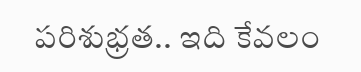పరిశుభ్రత.. ఇది కేవలం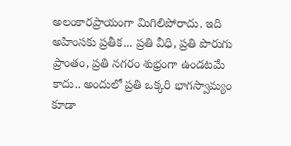అలంకారప్రాయంగా మిగిలిపోరాదు. ఇది అహింసకు ప్రతీక... ప్రతి వీధి, ప్రతి పొరుగు ప్రాంతం, ప్రతి నగరం శుభ్రంగా ఉండటమే కాదు.. అందులో ప్రతి ఒక్కరి భాగస్వామ్యం కూడా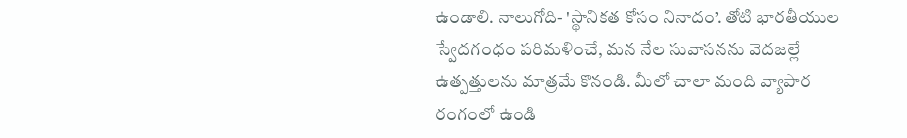ఉండాలి. నాలుగోది- 'స్థానికత కోసం నినాదం’. తోటి భారతీయుల స్వేదగంధం పరిమళించే, మన నేల సువాసనను వెదజల్లే ఉత్పత్తులను మాత్రమే కొనండి. మీలో చాలా మంది వ్యాపార రంగంలో ఉండి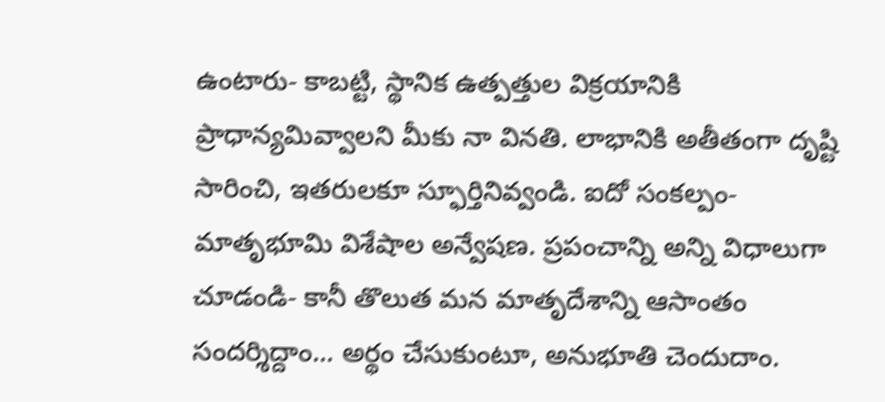ఉంటారు- కాబట్టి, స్థానిక ఉత్పత్తుల విక్రయానికి ప్రాధాన్యమివ్వాలని మీకు నా వినతి. లాభానికి అతీతంగా దృష్టి సారించి, ఇతరులకూ స్ఫూర్తినివ్వండి. ఐదో సంకల్పం- మాతృభూమి విశేషాల అన్వేషణ. ప్రపంచాన్ని అన్ని విధాలుగా చూడండి- కానీ తొలుత మన మాతృదేశాన్ని ఆసాంతం సందర్శిద్దాం... అర్థం చేసుకుంటూ, అనుభూతి చెందుదాం.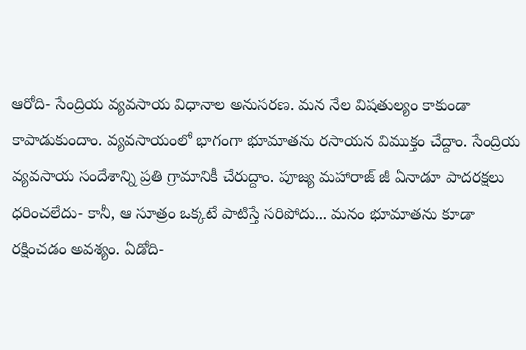ఆరోది- సేంద్రియ వ్యవసాయ విధానాల అనుసరణ. మన నేల విషతుల్యం కాకుండా కాపాడుకుందాం. వ్యవసాయంలో భాగంగా భూమాతను రసాయన విముక్తం చేద్దాం. సేంద్రియ వ్యవసాయ సందేశాన్ని ప్రతి గ్రామానికీ చేరుద్దాం. పూజ్య మహారాజ్ జీ ఏనాడూ పాదరక్షలు ధరించలేదు- కానీ, ఆ సూత్రం ఒక్కటే పాటిస్తే సరిపోదు... మనం భూమాతను కూడా రక్షించడం అవశ్యం. ఏడోది-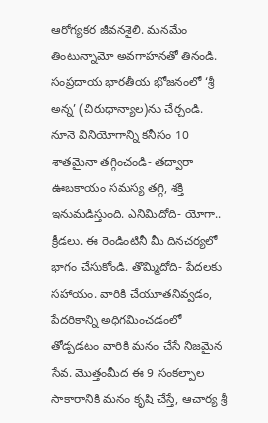ఆరోగ్యకర జీవనశైలి. మనమేం తింటున్నామో అవగాహనతో తినండి. సంప్రదాయ భారతీయ భోజనంలో ‘శ్రీ అన్న’ (చిరుధాన్యాల)ను చేర్చండి. నూనె వినియోగాన్ని కనీసం 10 శాతమైనా తగ్గించండి- తద్వారా ఊబకాయం సమస్య తగ్గి, శక్తి ఇనుమడిస్తుంది. ఎనిమిదోది- యోగా.. క్రీడలు. ఈ రెండింటినీ మీ దినచర్యలో భాగం చేసుకోండి. తొమ్మిదోది- పేదలకు సహాయం. వారికి చేయూతనివ్వడం, పేదరికాన్ని అధిగమించడంలో తోడ్పడటం వారికి మనం చేసే నిజమైన సేవ. మొత్తంమీద ఈ 9 సంకల్పాల సాకారానికి మనం కృషి చేస్తే, ఆచార్య శ్రీ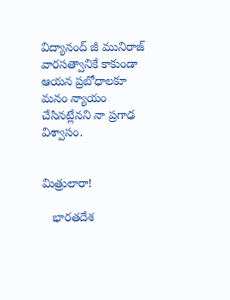విద్యానంద్ జీ మునిరాజ్ వారసత్వానికే కాకుండా ఆయన ప్రబోధాలకూ మనం న్యాయం చేసినట్లేనని నా ప్రగాఢ విశ్వాసం.


మిత్రులారా!

   భారతదేశ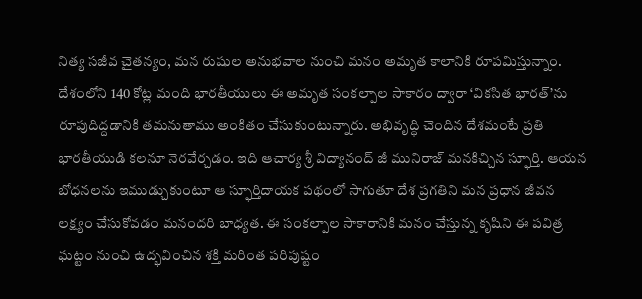నిత్య సజీవ చైతన్యం, మన రుషుల అనుభవాల నుంచి మనం అమృత కాలానికి రూపమిస్తున్నాం. దేశంలోని 140 కోట్ల మంది భారతీయులు ఈ అమృత సంకల్పాల సాకారం ద్వారా ‘వికసిత భారత్’ను రూపుదిద్దడానికి తమనుతాము అంకితం చేసుకుంటున్నారు. అభివృద్ధి చెందిన దేశమంటే ప్రతి భారతీయుడి కలనూ నెరవేర్చడం. ఇది ఆచార్య శ్రీ విద్యానంద్ జీ మునిరాజ్ మనకిచ్చిన స్ఫూర్తి. ఆయన బోధనలను ఇముడ్చుకుంటూ ఆ స్ఫూర్తిదాయక పథంలో సాగుతూ దేశ ప్రగతిని మన ప్రధాన జీవన లక్ష్యం చేసుకోవడం మనందరి బాధ్యత. ఈ సంకల్పాల సాకారానికి మనం చేస్తున్న కృషిని ఈ పవిత్ర ఘట్టం నుంచి ఉద్భవించిన శక్తి మరింత పరిపుష్టం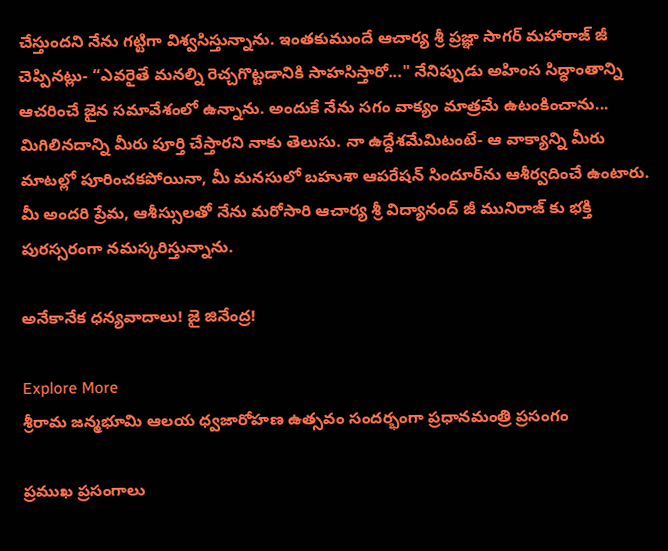చేస్తుందని నేను గట్టిగా విశ్వసిస్తున్నాను. ఇంతకుముందే ఆచార్య శ్రీ ప్రజ్ఞా సాగర్ మహారాజ్ జీ చెప్పినట్లు- “ఎవరైతే మనల్ని రెచ్చగొట్టడానికి సాహసిస్తారో..." నేనిప్పుడు అహింస సిద్ధాంతాన్ని ఆచరించే జైన సమావేశంలో ఉన్నాను. అందుకే నేను సగం వాక్యం మాత్రమే ఉటంకించాను... మిగిలినదాన్ని మీరు పూర్తి చేస్తారని నాకు తెలుసు. నా ఉద్దేశమేమిటంటే- ఆ వాక్యాన్ని మీరు మాటల్లో పూరించకపోయినా, మీ మనసులో బహుశా ఆపరేషన్ సిందూర్‌ను ఆశీర్వదించే ఉంటారు. మీ అందరి ప్రేమ, ఆశీస్సులతో నేను మరోసారి ఆచార్య శ్రీ విద్యానంద్ జీ మునిరాజ్ కు భక్తి పురస్సరంగా నమస్కరిస్తున్నాను.

అనేకానేక ధన్యవాదాలు! జై జినేంద్ర!

Explore More
శ్రీరామ జన్మభూమి ఆలయ ధ్వజారోహణ ఉత్సవం సందర్భంగా ప్రధానమంత్రి ప్రసంగం

ప్రముఖ ప్రసంగాలు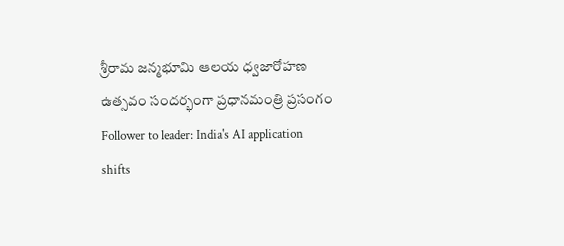శ్రీరామ జన్మభూమి ఆలయ ధ్వజారోహణ ఉత్సవం సందర్భంగా ప్రధానమంత్రి ప్రసంగం
Follower to leader: India's AI application shifts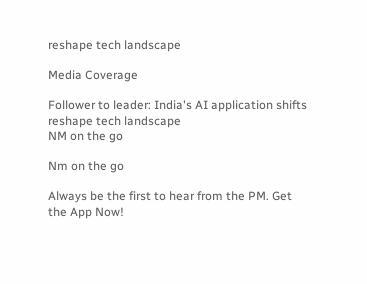reshape tech landscape

Media Coverage

Follower to leader: India's AI application shifts reshape tech landscape
NM on the go

Nm on the go

Always be the first to hear from the PM. Get the App Now!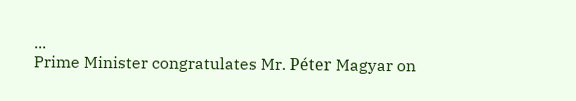...
Prime Minister congratulates Mr. Péter Magyar on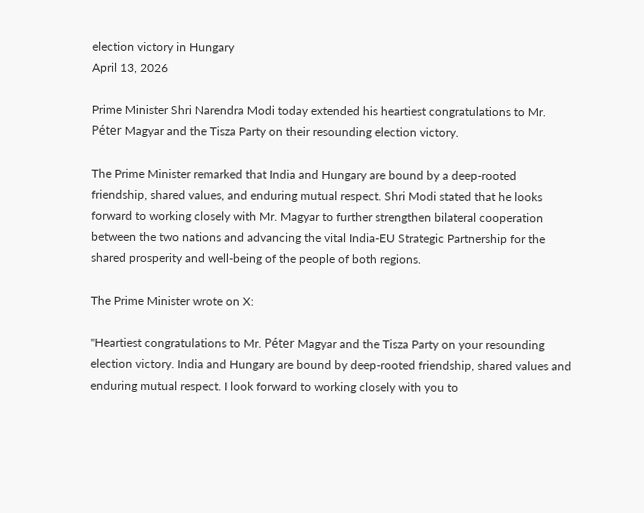election victory in Hungary
April 13, 2026

Prime Minister Shri Narendra Modi today extended his heartiest congratulations to Mr. Péter Magyar and the Tisza Party on their resounding election victory.

The Prime Minister remarked that India and Hungary are bound by a deep-rooted friendship, shared values, and enduring mutual respect. Shri Modi stated that he looks forward to working closely with Mr. Magyar to further strengthen bilateral cooperation between the two nations and advancing the vital India-EU Strategic Partnership for the shared prosperity and well-being of the people of both regions.

The Prime Minister wrote on X:

"Heartiest congratulations to Mr. Péter Magyar and the Tisza Party on your resounding election victory. India and Hungary are bound by deep-rooted friendship, shared values and enduring mutual respect. I look forward to working closely with you to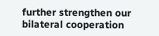further strengthen our bilateral cooperation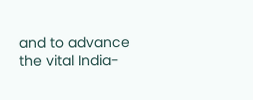and to advance the vital India-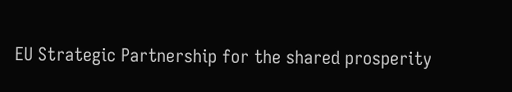EU Strategic Partnership for the shared prosperity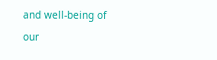and well-being of our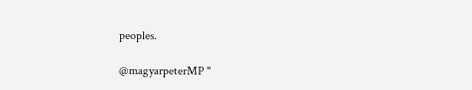peoples.

@magyarpeterMP "